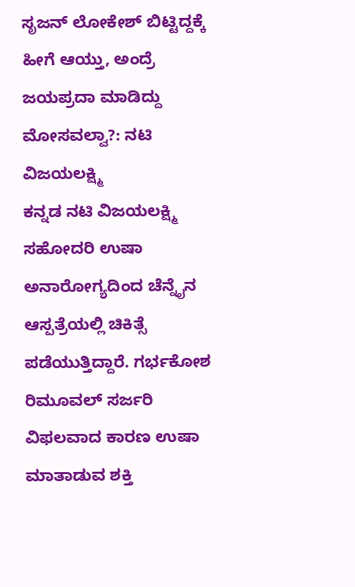ಸೃಜನ್ ಲೋಕೇಶ್ ಬಿಟ್ಟಿದ್ದಕ್ಕೆ ಹೀಗೆ ಆಯ್ತು, ಅಂದ್ರೆ ಜಯಪ್ರದಾ ಮಾಡಿದ್ದು ಮೋಸವಲ್ವಾ?: ನಟಿ ವಿಜಯಲಕ್ಷ್ಮಿ
ಕನ್ನಡ ನಟಿ ವಿಜಯಲಕ್ಷ್ಮಿ ಸಹೋದರಿ ಉಷಾ ಅನಾರೋಗ್ಯದಿಂದ ಚೆನ್ನೈನ ಆಸ್ಪತ್ರೆಯಲ್ಲಿ ಚಿಕಿತ್ಸೆ ಪಡೆಯುತ್ತಿದ್ದಾರೆ. ಗರ್ಭಕೋಶ ರಿಮೂವಲ್ ಸರ್ಜರಿ ವಿಫಲವಾದ ಕಾರಣ ಉಷಾ ಮಾತಾಡುವ ಶಕ್ತಿ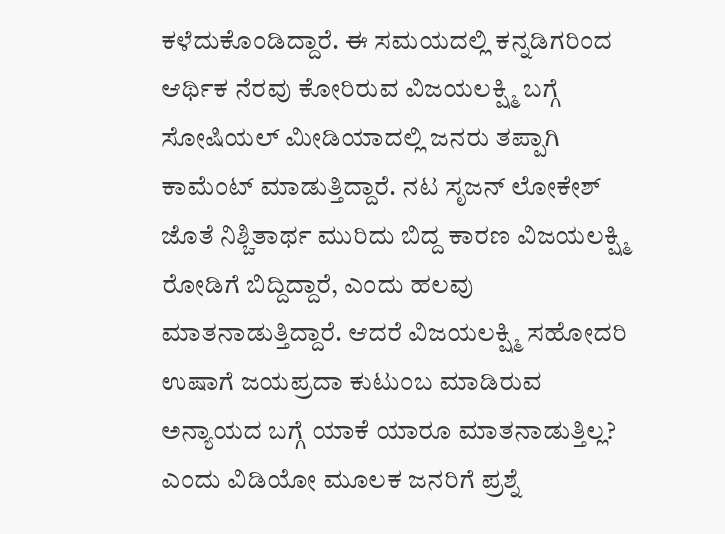ಕಳೆದುಕೊಂಡಿದ್ದಾರೆ. ಈ ಸಮಯದಲ್ಲಿ ಕನ್ನಡಿಗರಿಂದ ಆರ್ಥಿಕ ನೆರವು ಕೋರಿರುವ ವಿಜಯಲಕ್ಷ್ಮಿ ಬಗ್ಗೆ ಸೋಷಿಯಲ್ ಮೀಡಿಯಾದಲ್ಲಿ ಜನರು ತಪ್ಪಾಗಿ ಕಾಮೆಂಟ್ ಮಾಡುತ್ತಿದ್ದಾರೆ. ನಟ ಸೃಜನ್ ಲೋಕೇಶ್ ಜೊತೆ ನಿಶ್ಚಿತಾರ್ಥ ಮುರಿದು ಬಿದ್ದ ಕಾರಣ ವಿಜಯಲಕ್ಷ್ಮಿ ರೋಡಿಗೆ ಬಿದ್ದಿದ್ದಾರೆ, ಎಂದು ಹಲವು ಮಾತನಾಡುತ್ತಿದ್ದಾರೆ. ಆದರೆ ವಿಜಯಲಕ್ಷ್ಮಿ ಸಹೋದರಿ ಉಷಾಗೆ ಜಯಪ್ರದಾ ಕುಟುಂಬ ಮಾಡಿರುವ ಅನ್ಯಾಯದ ಬಗ್ಗೆ ಯಾಕೆ ಯಾರೂ ಮಾತನಾಡುತ್ತಿಲ್ಲ? ಎಂದು ವಿಡಿಯೋ ಮೂಲಕ ಜನರಿಗೆ ಪ್ರಶ್ನೆ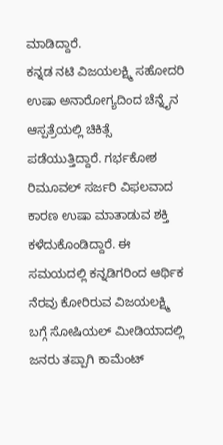ಮಾಡಿದ್ದಾರೆ.
ಕನ್ನಡ ನಟಿ ವಿಜಯಲಕ್ಷ್ಮಿ ಸಹೋದರಿ ಉಷಾ ಅನಾರೋಗ್ಯದಿಂದ ಚೆನ್ನೈನ ಆಸ್ಪತ್ರೆಯಲ್ಲಿ ಚಿಕಿತ್ಸೆ ಪಡೆಯುತ್ತಿದ್ದಾರೆ. ಗರ್ಭಕೋಶ ರಿಮೂವಲ್ ಸರ್ಜರಿ ವಿಫಲವಾದ ಕಾರಣ ಉಷಾ ಮಾತಾಡುವ ಶಕ್ತಿ ಕಳೆದುಕೊಂಡಿದ್ದಾರೆ. ಈ ಸಮಯದಲ್ಲಿ ಕನ್ನಡಿಗರಿಂದ ಆರ್ಥಿಕ ನೆರವು ಕೋರಿರುವ ವಿಜಯಲಕ್ಷ್ಮಿ ಬಗ್ಗೆ ಸೋಷಿಯಲ್ ಮೀಡಿಯಾದಲ್ಲಿ ಜನರು ತಪ್ಪಾಗಿ ಕಾಮೆಂಟ್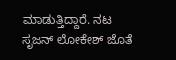ಮಾಡುತ್ತಿದ್ದಾರೆ. ನಟ ಸೃಜನ್ ಲೋಕೇಶ್ ಜೊತೆ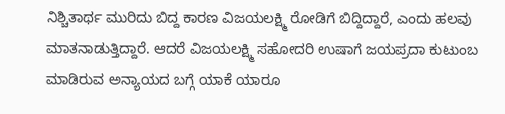ನಿಶ್ಚಿತಾರ್ಥ ಮುರಿದು ಬಿದ್ದ ಕಾರಣ ವಿಜಯಲಕ್ಷ್ಮಿ ರೋಡಿಗೆ ಬಿದ್ದಿದ್ದಾರೆ, ಎಂದು ಹಲವು ಮಾತನಾಡುತ್ತಿದ್ದಾರೆ. ಆದರೆ ವಿಜಯಲಕ್ಷ್ಮಿ ಸಹೋದರಿ ಉಷಾಗೆ ಜಯಪ್ರದಾ ಕುಟುಂಬ ಮಾಡಿರುವ ಅನ್ಯಾಯದ ಬಗ್ಗೆ ಯಾಕೆ ಯಾರೂ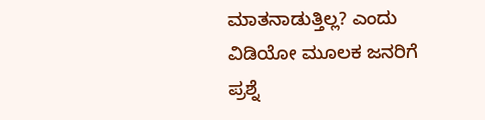ಮಾತನಾಡುತ್ತಿಲ್ಲ? ಎಂದು ವಿಡಿಯೋ ಮೂಲಕ ಜನರಿಗೆ ಪ್ರಶ್ನೆ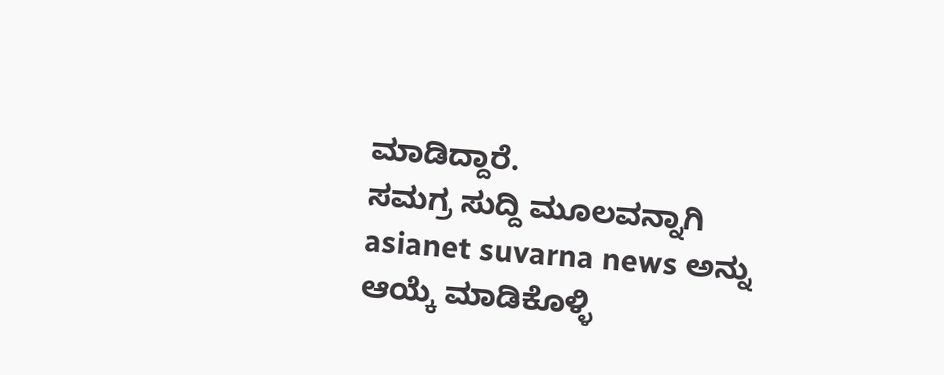ಮಾಡಿದ್ದಾರೆ.
ಸಮಗ್ರ ಸುದ್ದಿ ಮೂಲವನ್ನಾಗಿ asianet suvarna news ಅನ್ನು ಆಯ್ಕೆ ಮಾಡಿಕೊಳ್ಳಿ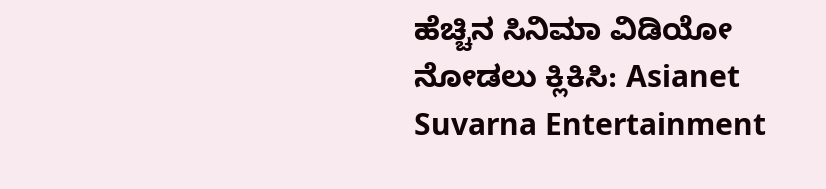ಹೆಚ್ಚಿನ ಸಿನಿಮಾ ವಿಡಿಯೋ ನೋಡಲು ಕ್ಲಿಕಿಸಿ: Asianet Suvarna Entertainment